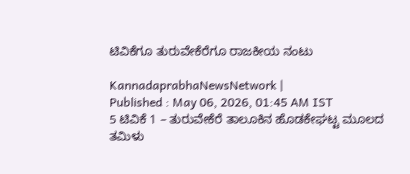ಟಿವಿಕೆಗೂ ತುರುವೇಕೆರೆಗೂ ರಾಜಕೀಯ ನಂಟು

KannadaprabhaNewsNetwork |
Published : May 06, 2026, 01:45 AM IST
5 ಟಿವಿಕೆ 1 – ತುರುವೇಕೆರೆ ತಾಲೂಕಿನ ಹೊಡಕೇಘಟ್ಟ ಮೂಲದ ತಮಿಳು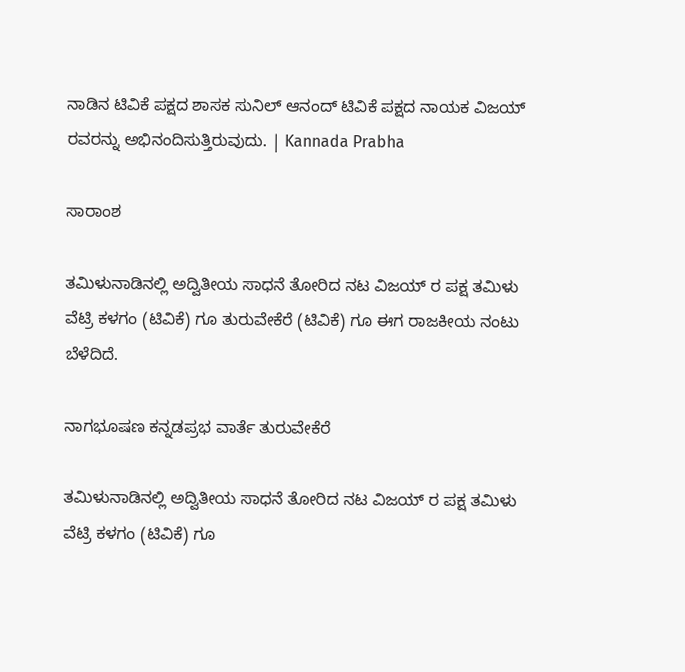ನಾಡಿನ ಟಿವಿಕೆ ಪಕ್ಷದ ಶಾಸಕ ಸುನಿಲ್ ಆನಂದ್ ಟಿವಿಕೆ ಪಕ್ಷದ ನಾಯಕ ವಿಜಯ್ ರವರನ್ನು ಅಭಿನಂದಿಸುತ್ತಿರುವುದು. | Kannada Prabha

ಸಾರಾಂಶ

ತಮಿಳುನಾಡಿನಲ್ಲಿ ಅದ್ವಿತೀಯ ಸಾಧನೆ ತೋರಿದ ನಟ ವಿಜಯ್ ರ ಪಕ್ಷ ತಮಿಳು ವೆಟ್ರಿ ಕಳಗಂ (ಟಿವಿಕೆ) ಗೂ ತುರುವೇಕೆರೆ (ಟಿವಿಕೆ) ಗೂ ಈಗ ರಾಜಕೀಯ ನಂಟು ಬೆಳೆದಿದೆ.

ನಾಗಭೂಷಣ ಕನ್ನಡಪ್ರಭ ವಾರ್ತೆ ತುರುವೇಕೆರೆ

ತಮಿಳುನಾಡಿನಲ್ಲಿ ಅದ್ವಿತೀಯ ಸಾಧನೆ ತೋರಿದ ನಟ ವಿಜಯ್ ರ ಪಕ್ಷ ತಮಿಳು ವೆಟ್ರಿ ಕಳಗಂ (ಟಿವಿಕೆ) ಗೂ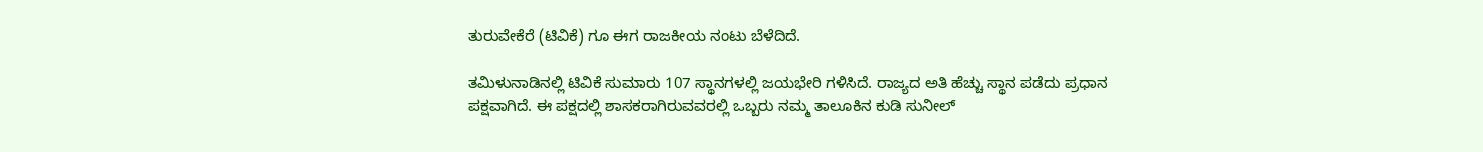ತುರುವೇಕೆರೆ (ಟಿವಿಕೆ) ಗೂ ಈಗ ರಾಜಕೀಯ ನಂಟು ಬೆಳೆದಿದೆ.

ತಮಿಳುನಾಡಿನಲ್ಲಿ ಟಿವಿಕೆ ಸುಮಾರು 107 ಸ್ಥಾನಗಳಲ್ಲಿ ಜಯಭೇರಿ ಗಳಿಸಿದೆ. ರಾಜ್ಯದ ಅತಿ ಹೆಚ್ಚು ಸ್ಥಾನ ಪಡೆದು ಪ್ರಧಾನ ಪಕ್ಷವಾಗಿದೆ. ಈ ಪಕ್ಷದಲ್ಲಿ ಶಾಸಕರಾಗಿರುವವರಲ್ಲಿ ಒಬ್ಬರು ನಮ್ಮ ತಾಲೂಕಿನ ಕುಡಿ ಸುನೀಲ್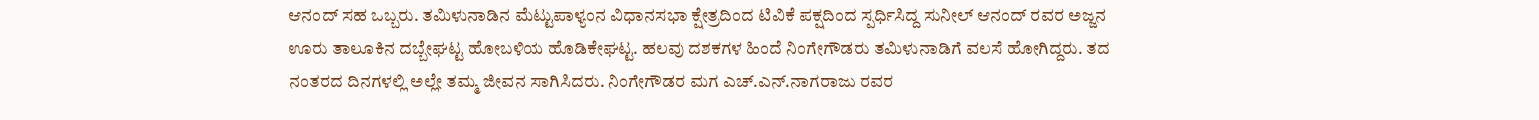ಆನಂದ್ ಸಹ ಒಬ್ಬರು. ತಮಿಳುನಾಡಿನ ಮೆಟ್ಟುಪಾಳ್ಯಂನ ವಿಧಾನಸಭಾ ಕ್ಷೇತ್ರದಿಂದ ಟಿವಿಕೆ ಪಕ್ಷದಿಂದ ಸ್ಪರ್ಧಿಸಿದ್ದ ಸುನೀಲ್ ಆನಂದ್ ರವರ ಅಜ್ಜನ ಊರು ತಾಲೂಕಿನ ದಬ್ಬೇಘಟ್ಟ ಹೋಬಳಿಯ ಹೊಡಿಕೇಘಟ್ಟ. ಹಲವು ದಶಕಗಳ ಹಿಂದೆ ನಿಂಗೇಗೌಡರು ತಮಿಳುನಾಡಿಗೆ ವಲಸೆ ಹೋಗಿದ್ದರು. ತದ ನಂತರದ ದಿನಗಳಲ್ಲಿ ಅಲ್ಲೇ ತಮ್ಮ ಜೀವನ ಸಾಗಿಸಿದರು. ನಿಂಗೇಗೌಡರ ಮಗ ಎಚ್.ಎನ್.ನಾಗರಾಜು ರವರ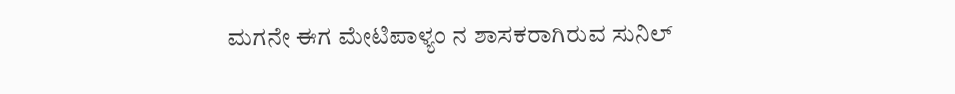ಮಗನೇ ಈಗ ಮೇಟಿಪಾಳ್ಯಂ ನ ಶಾಸಕರಾಗಿರುವ ಸುನಿಲ್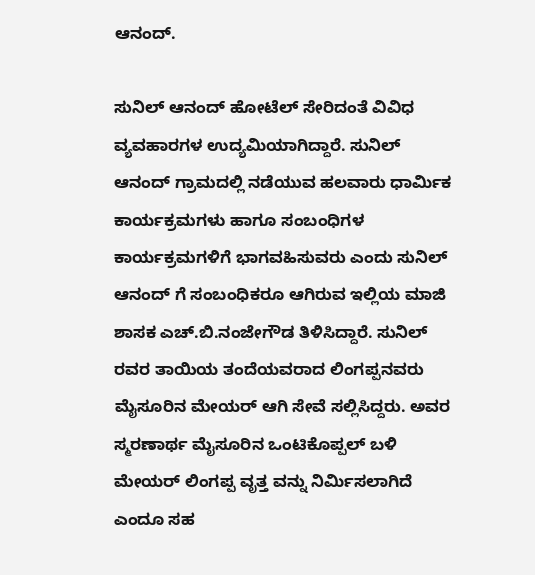ಆನಂದ್.

ಸುನಿಲ್ ಆನಂದ್ ಹೋಟೆಲ್ ಸೇರಿದಂತೆ ವಿವಿಧ ವ್ಯವಹಾರಗಳ ಉದ್ಯಮಿಯಾಗಿದ್ದಾರೆ. ಸುನಿಲ್ ಆನಂದ್ ಗ್ರಾಮದಲ್ಲಿ ನಡೆಯುವ ಹಲವಾರು ಧಾರ್ಮಿಕ ಕಾರ್ಯಕ್ರಮಗಳು ಹಾಗೂ ಸಂಬಂಧಿಗಳ ಕಾರ್ಯಕ್ರಮಗಳಿಗೆ ಭಾಗವಹಿಸುವರು ಎಂದು ಸುನಿಲ್ ಆನಂದ್ ಗೆ ಸಂಬಂಧಿಕರೂ ಆಗಿರುವ ಇಲ್ಲಿಯ ಮಾಜಿ ಶಾಸಕ ಎಚ್.ಬಿ.ನಂಜೇಗೌಡ ತಿಳಿಸಿದ್ದಾರೆ. ಸುನಿಲ್ ರವರ ತಾಯಿಯ ತಂದೆಯವರಾದ ಲಿಂಗಪ್ಪನವರು ಮೈಸೂರಿನ ಮೇಯರ್ ಆಗಿ ಸೇವೆ ಸಲ್ಲಿಸಿದ್ದರು. ಅವರ ಸ್ಮರಣಾರ್ಥ ಮೈಸೂರಿನ ಒಂಟಿಕೊಪ್ಪಲ್ ಬಳಿ ಮೇಯರ್ ಲಿಂಗಪ್ಪ ವೃತ್ತ ವನ್ನು ನಿರ್ಮಿಸಲಾಗಿದೆ ಎಂದೂ ಸಹ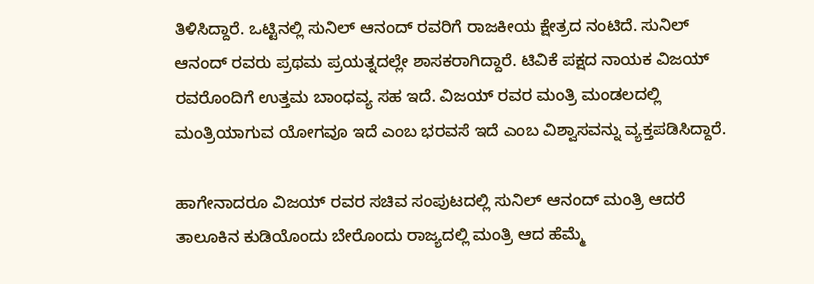ತಿಳಿಸಿದ್ದಾರೆ. ಒಟ್ಟಿನಲ್ಲಿ ಸುನಿಲ್ ಆನಂದ್ ರವರಿಗೆ ರಾಜಕೀಯ ಕ್ಷೇತ್ರದ ನಂಟಿದೆ. ಸುನಿಲ್ ಆನಂದ್ ರವರು ಪ್ರಥಮ ಪ್ರಯತ್ನದಲ್ಲೇ ಶಾಸಕರಾಗಿದ್ದಾರೆ. ಟಿವಿಕೆ ಪಕ್ಷದ ನಾಯಕ ವಿಜಯ್ ರವರೊಂದಿಗೆ ಉತ್ತಮ ಬಾಂಧವ್ಯ ಸಹ ಇದೆ. ವಿಜಯ್ ರವರ ಮಂತ್ರಿ ಮಂಡಲದಲ್ಲಿ ಮಂತ್ರಿಯಾಗುವ ಯೋಗವೂ ಇದೆ ಎಂಬ ಭರವಸೆ ಇದೆ ಎಂಬ ವಿಶ್ವಾಸವನ್ನು ವ್ಯಕ್ತಪಡಿಸಿದ್ದಾರೆ.

ಹಾಗೇನಾದರೂ ವಿಜಯ್ ರವರ ಸಚಿವ ಸಂಪುಟದಲ್ಲಿ ಸುನಿಲ್ ಆನಂದ್ ಮಂತ್ರಿ ಆದರೆ ತಾಲೂಕಿನ ಕುಡಿಯೊಂದು ಬೇರೊಂದು ರಾಜ್ಯದಲ್ಲಿ ಮಂತ್ರಿ ಆದ ಹೆಮ್ಮೆ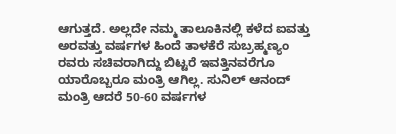ಆಗುತ್ತದೆ. ಅಲ್ಲದೇ ನಮ್ಮ ತಾಲೂಕಿನಲ್ಲಿ ಕಳೆದ ಐವತ್ತು ಅರವತ್ತು ವರ್ಷಗಳ ಹಿಂದೆ ತಾಳಕೆರೆ ಸುಬ್ರಹ್ಮಣ್ಯಂ ರವರು ಸಚಿವರಾಗಿದ್ದು ಬಿಟ್ಟರೆ ಇವತ್ತಿನವರೆಗೂ ಯಾರೊಬ್ಬರೂ ಮಂತ್ರಿ ಆಗಿಲ್ಲ. ಸುನಿಲ್ ಆನಂದ್ ಮಂತ್ರಿ ಆದರೆ 50-60 ವರ್ಷಗಳ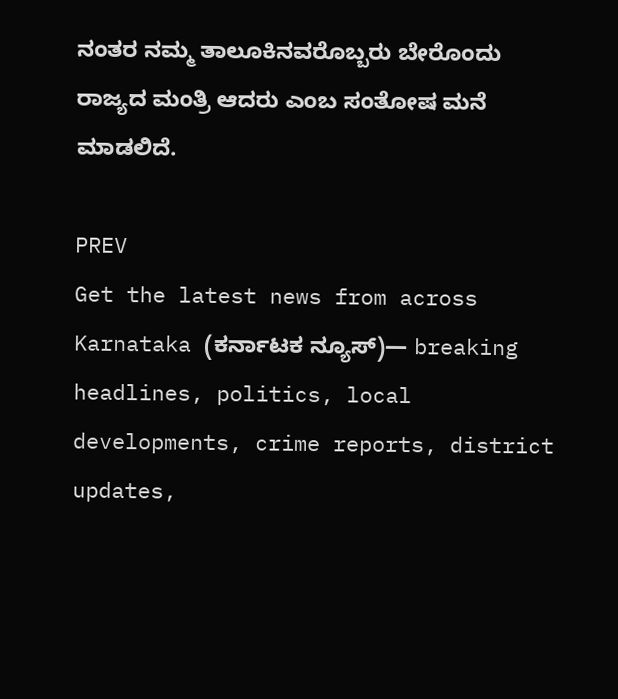ನಂತರ ನಮ್ಮ ತಾಲೂಕಿನವರೊಬ್ಬರು ಬೇರೊಂದು ರಾಜ್ಯದ ಮಂತ್ರಿ ಆದರು ಎಂಬ ಸಂತೋಷ ಮನೆ ಮಾಡಲಿದೆ.

PREV
Get the latest news from across Karnataka (ಕರ್ನಾಟಕ ನ್ಯೂಸ್)— breaking headlines, politics, local developments, crime reports, district updates,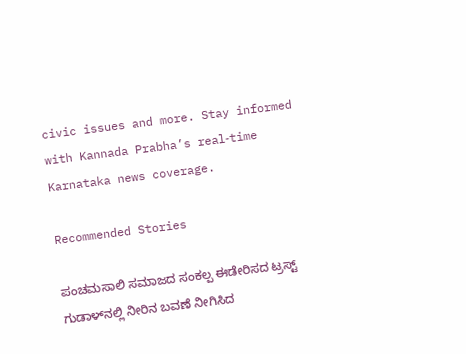civic issues and more. Stay informed with Kannada Prabha’s real‑time Karnataka news coverage.

Recommended Stories

ಪಂಚಮಸಾಲಿ ಸಮಾಜದ ಸಂಕಲ್ಪ ಈಡೇರಿಸದ ಟ್ರಸ್ಟ್
ಗುಡಾಳ್‌ನಲ್ಲಿ ನೀರಿನ ಬವಣೆ ನೀಗಿಸಿದ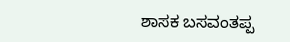ಶಾಸಕ ಬಸವಂತಪ್ಪ